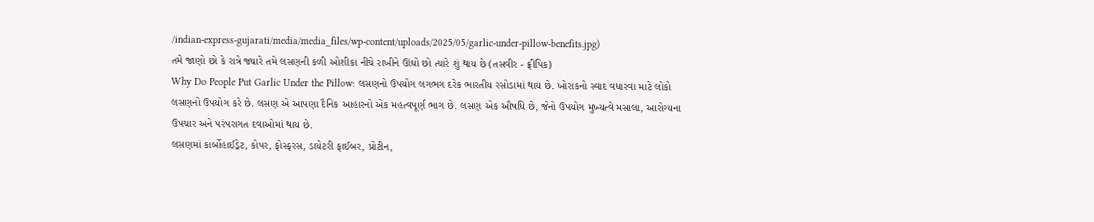/indian-express-gujarati/media/media_files/wp-content/uploads/2025/05/garlic-under-pillow-benefits.jpg)
તમે જાણો છો કે રાત્રે જ્યારે તમે લસણની કળી ઓશીકા નીચે રાખીને ઊંઘો છો ત્યારે શું થાય છે (તસવીર - ફ્રીપિક)
Why Do People Put Garlic Under the Pillow: લસણનો ઉપયોગ લગભગ દરેક ભારતીય રસોડામાં થાય છે. ખોરાકનો સ્વાદ વધારવા માટે લોકો લસણનો ઉપયોગ કરે છે. લસણ એ આપણા દૈનિક આહારનો એક મહત્વપૂર્ણ ભાગ છે. લસણ એક ઔષધિ છે, જેનો ઉપયોગ મુખ્યત્વે મસાલા, આરોગ્યના ઉપચાર અને પરંપરાગત દવાઓમાં થાય છે.
લસણમાં કાર્બોહાઈડ્રેટ, કોપર, ફોસ્ફરસ, ડાયેટરી ફાઈબર, પ્રોટીન,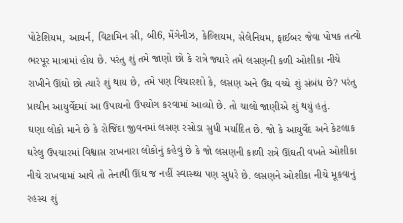પોટેશિયમ, આયર્ન, વિટામિન સી, બી6, મેંગેનીઝ, કેલ્શિયમ, સેલેનિયમ, ફાઈબર જેવા પોષક તત્વો ભરપૂર માત્રામાં હોય છે. પરંતુ શું તમે જાણો છો કે રાત્રે જ્યારે તમે લસણની કળી ઓશીકા નીચે રાખીને ઊંઘો છો ત્યારે શું થાય છે, તમે પણ વિચારશો કે, લસણ અને ઉંઘ વચ્ચે શું સંબંધ છે? પરંતુ પ્રાચીન આયુર્વેદમાં આ ઉપાયનો ઉપયોગ કરવામાં આવ્યો છે. તો ચાલો જાણીએ શું થયું હતું.
ઘણા લોકો માને છે કે રોજિંદા જીવનમાં લસણ રસોડા સુધી મર્યાદિત છે. જો કે આયુર્વેદ અને કેટલાક ઘરેલુ ઉપચારમાં વિશ્વાસ રાખનારા લોકોનું કહેવું છે કે જો લસણની કાળી રાત્રે ઊંઘતી વખતે ઓશીકા નીચે રાખવામાં આવે તો તેનાથી ઊંઘ જ નહીં સ્વાસ્થ્ય પણ સુધરે છે. લસણને ઓશીકા નીચે મૂકવાનું રહસ્ય શું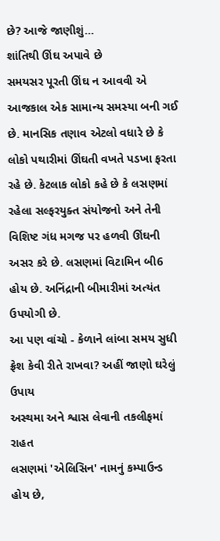છે? આજે જાણીશું…
શાંતિથી ઊંઘ અપાવે છે
સમયસર પૂરતી ઊંઘ ન આવવી એ આજકાલ એક સામાન્ય સમસ્યા બની ગઈ છે. માનસિક તણાવ એટલો વધારે છે કે લોકો પથારીમાં ઊંઘતી વખતે પડખા ફરતા રહે છે. કેટલાક લોકો કહે છે કે લસણમાં રહેલા સલ્ફરયુક્ત સંયોજનો અને તેની વિશિષ્ટ ગંધ મગજ પર હળવી ઊંઘની અસર કરે છે. લસણમાં વિટામિન બી6 હોય છે. અનિંદ્રાની બીમારીમાં અત્યંત ઉપયોગી છે.
આ પણ વાંચો - કેળાને લાંબા સમય સુધી ફ્રેશ કેવી રીતે રાખવા? અહીં જાણો ઘરેલું ઉપાય
અસ્થમા અને શ્વાસ લેવાની તકલીફમાં રાહત
લસણમાં 'એલિસિન' નામનું કમ્પાઉન્ડ હોય છે,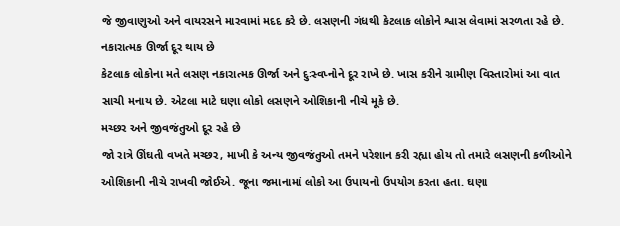જે જીવાણુઓ અને વાયરસને મારવામાં મદદ કરે છે. લસણની ગંધથી કેટલાક લોકોને શ્વાસ લેવામાં સરળતા રહે છે.
નકારાત્મક ઊર્જા દૂર થાય છે
કેટલાક લોકોના મતે લસણ નકારાત્મક ઊર્જા અને દુઃસ્વપ્નોને દૂર રાખે છે. ખાસ કરીને ગ્રામીણ વિસ્તારોમાં આ વાત સાચી મનાય છે. એટલા માટે ઘણા લોકો લસણને ઓશિકાની નીચે મૂકે છે.
મચ્છર અને જીવજંતુઓ દૂર રહે છે
જો રાત્રે ઊંઘતી વખતે મચ્છર, માખી કે અન્ય જીવજંતુઓ તમને પરેશાન કરી રહ્યા હોય તો તમારે લસણની કળીઓને ઓશિકાની નીચે રાખવી જોઈએ. જૂના જમાનામાં લોકો આ ઉપાયનો ઉપયોગ કરતા હતા. ઘણા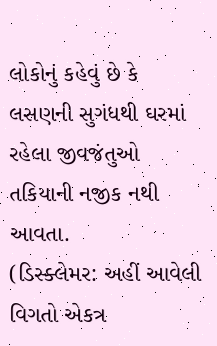લોકોનું કહેવું છે કે લસણની સુગંધથી ઘરમાં રહેલા જીવજંતુઓ તકિયાની નજીક નથી આવતા.
(ડિસ્ક્લેમર: અહીં આવેલી વિગતો એકત્ર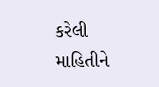કરેલી માહિતીને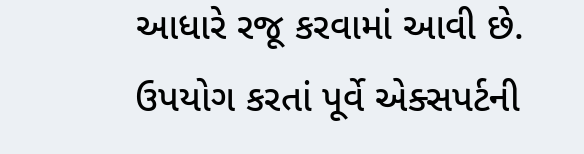આધારે રજૂ કરવામાં આવી છે. ઉપયોગ કરતાં પૂર્વે એક્સપર્ટની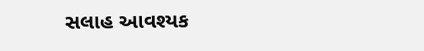સલાહ આવશ્યક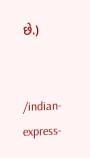છે.)


/indian-express-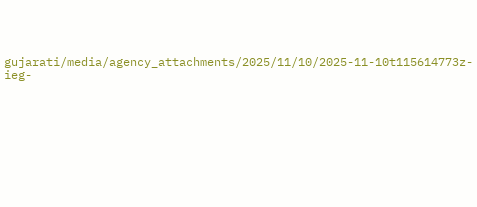gujarati/media/agency_attachments/2025/11/10/2025-11-10t115614773z-ieg-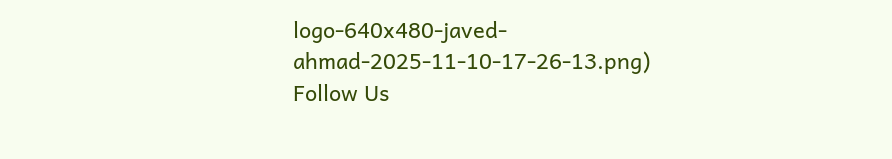logo-640x480-javed-ahmad-2025-11-10-17-26-13.png)
Follow Us